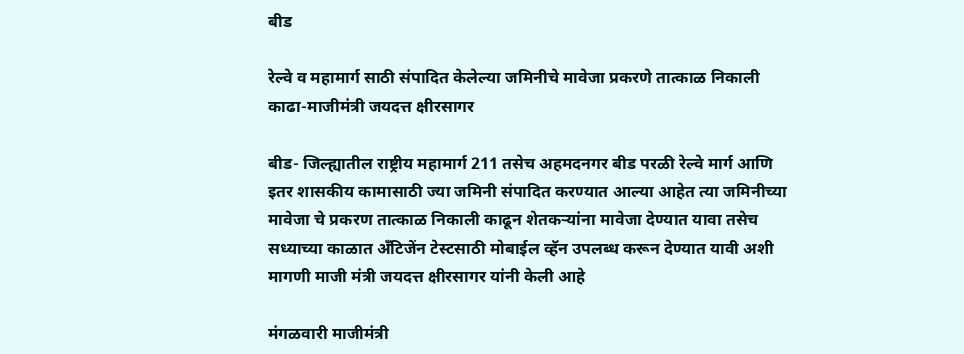बीड

रेल्वे व महामार्ग साठी संपादित केलेल्या जमिनीचे मावेजा प्रकरणे तात्काळ निकाली काढा-माजीमंत्री जयदत्त क्षीरसागर

बीड- जिल्ह्यातील राष्ट्रीय महामार्ग 211 तसेच अहमदनगर बीड परळी रेल्वे मार्ग आणि इतर शासकीय कामासाठी ज्या जमिनी संपादित करण्यात आल्या आहेत त्या जमिनीच्या मावेजा चे प्रकरण तात्काळ निकाली काढून शेतकऱ्यांना मावेजा देण्यात यावा तसेच सध्याच्या काळात अँटिजेंन टेस्टसाठी मोबाईल व्हॅन उपलब्ध करून देण्यात यावी अशी मागणी माजी मंत्री जयदत्त क्षीरसागर यांनी केली आहे

मंगळवारी माजीमंत्री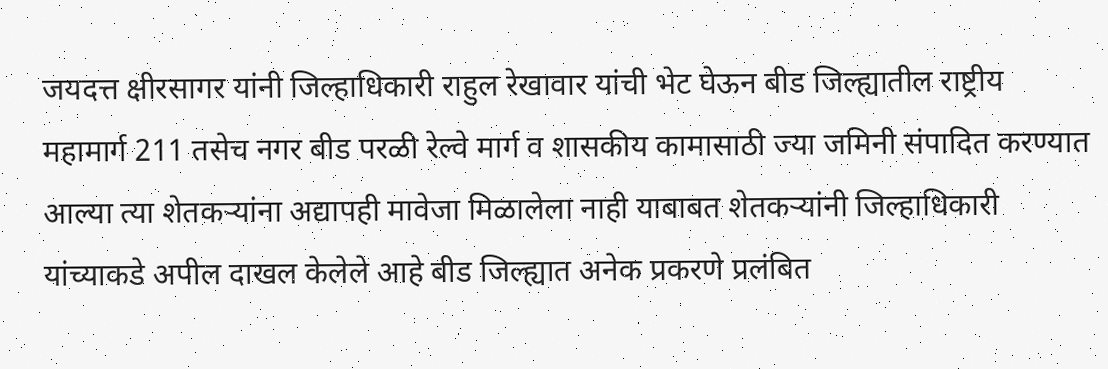जयदत्त क्षीरसागर यांनी जिल्हाधिकारी राहुल रेखावार यांची भेट घेऊन बीड जिल्ह्यातील राष्ट्रीय महामार्ग 211 तसेच नगर बीड परळी रेल्वे मार्ग व शासकीय कामासाठी ज्या जमिनी संपादित करण्यात आल्या त्या शेतकऱ्यांना अद्यापही मावेजा मिळालेला नाही याबाबत शेतकऱ्यांनी जिल्हाधिकारी यांच्याकडे अपील दाखल केलेले आहे बीड जिल्ह्यात अनेक प्रकरणे प्रलंबित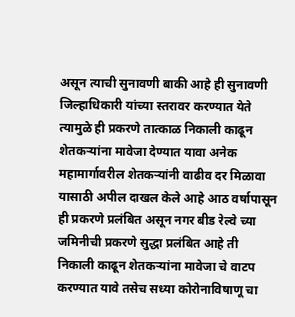असून त्याची सुनावणी बाकी आहे ही सुनावणी जिल्हाधिकारी यांच्या स्तरावर करण्यात येते त्यामुळे ही प्रकरणे तात्काळ निकाली काढून शेतकऱ्यांना मावेजा देण्यात यावा अनेक महामार्गावरील शेतकऱ्यांनी वाढीव दर मिळावा यासाठी अपील दाखल केले आहे आठ वर्षापासून ही प्रकरणे प्रलंबित असून नगर बीड रेल्वे च्या जमिनीची प्रकरणे सुद्धा प्रलंबित आहे ती निकाली काढून शेतकऱ्यांना मावेजा चे वाटप करण्यात यावे तसेच सध्या कोरोनाविषाणू चा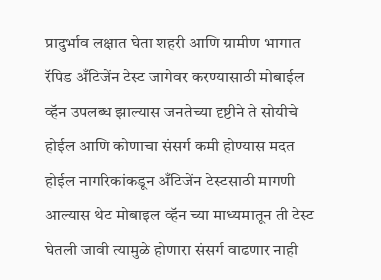प्रादुर्भाव लक्षात घेता शहरी आणि ग्रामीण भागात रॅपिड अँटिजेंन टेस्ट जागेवर करण्यासाठी मोबाईल व्हॅन उपलब्ध झाल्यास जनतेच्या दृष्टीने ते सोयीचे होईल आणि कोणाचा संसर्ग कमी होण्यास मदत होईल नागरिकांकडून अँटिजेंन टेस्टसाठी मागणी आल्यास थेट मोबाइल व्हॅन च्या माध्यमातून ती टेस्ट घेतली जावी त्यामुळे होणारा संसर्ग वाढणार नाही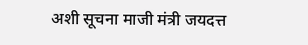अशी सूचना माजी मंत्री जयदत्त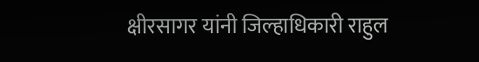क्षीरसागर यांनी जिल्हाधिकारी राहुल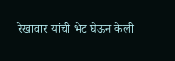रेखावार यांची भेट घेऊन केली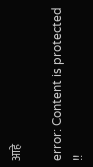आहे

error: Content is protected !!